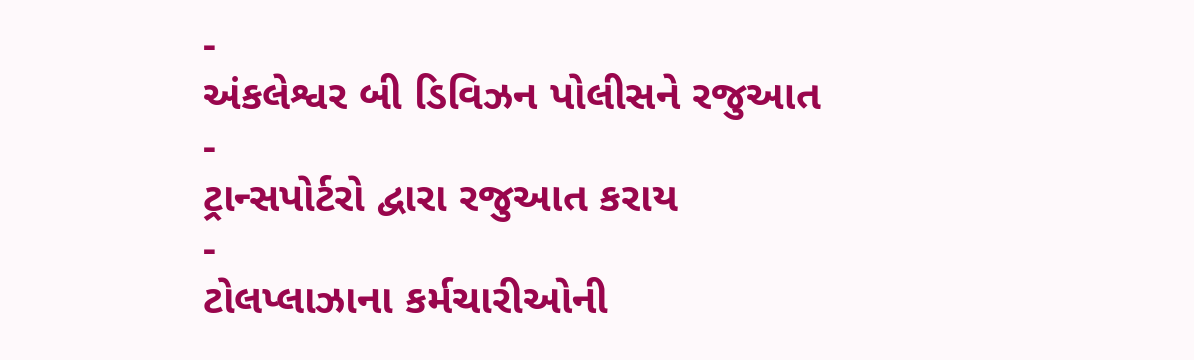-
અંકલેશ્વર બી ડિવિઝન પોલીસને રજુઆત
-
ટ્રાન્સપોર્ટરો દ્વારા રજુઆત કરાય
-
ટોલપ્લાઝાના કર્મચારીઓની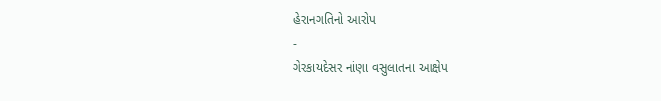હેરાનગતિનો આરોપ
-
ગેરકાયદેસર નાંણા વસુલાતના આક્ષેપ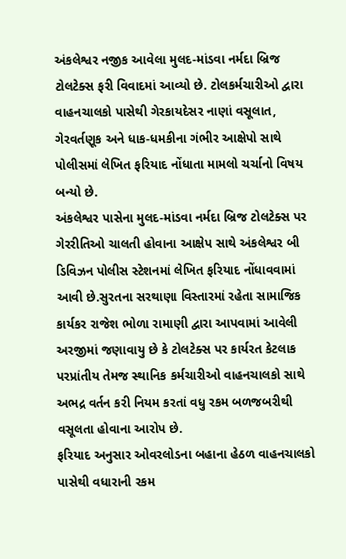અંકલેશ્વર નજીક આવેલા મુલદ-માંડવા નર્મદા બ્રિજ ટોલટેક્સ ફરી વિવાદમાં આવ્યો છે. ટોલકર્મચારીઓ દ્વારા વાહનચાલકો પાસેથી ગેરકાયદેસર નાણાં વસૂલાત, ગેરવર્તણૂક અને ધાક-ધમકીના ગંભીર આક્ષેપો સાથે પોલીસમાં લેખિત ફરિયાદ નોંધાતા મામલો ચર્ચાનો વિષય બન્યો છે.
અંકલેશ્વર પાસેના મુલદ-માંડવા નર્મદા બ્રિજ ટોલટેક્સ પર ગેરરીતિઓ ચાલતી હોવાના આક્ષેપ સાથે અંકલેશ્વર બી ડિવિઝન પોલીસ સ્ટેશનમાં લેખિત ફરિયાદ નોંધાવવામાં આવી છે.સુરતના સરથાણા વિસ્તારમાં રહેતા સામાજિક કાર્યકર રાજેશ ભોળા રામાણી દ્વારા આપવામાં આવેલી અરજીમાં જણાવાયુ છે કે ટોલટેક્સ પર કાર્યરત કેટલાક પરપ્રાંતીય તેમજ સ્થાનિક કર્મચારીઓ વાહનચાલકો સાથે અભદ્ર વર્તન કરી નિયમ કરતાં વધુ રકમ બળજબરીથી વસૂલતા હોવાના આરોપ છે.
ફરિયાદ અનુસાર ઓવરલોડના બહાના હેઠળ વાહનચાલકો પાસેથી વધારાની રકમ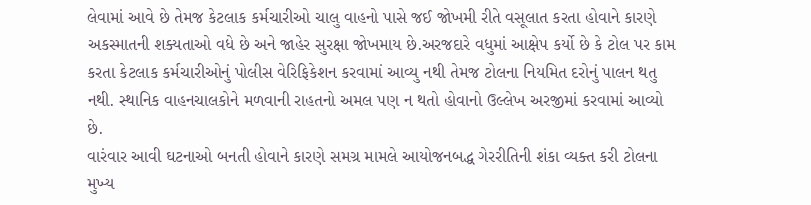લેવામાં આવે છે તેમજ કેટલાક કર્મચારીઓ ચાલુ વાહનો પાસે જઈ જોખમી રીતે વસૂલાત કરતા હોવાને કારણે અકસ્માતની શક્યતાઓ વધે છે અને જાહેર સુરક્ષા જોખમાય છે.અરજદારે વધુમાં આક્ષેપ કર્યો છે કે ટોલ પર કામ કરતા કેટલાક કર્મચારીઓનું પોલીસ વેરિફિકેશન કરવામાં આવ્યુ નથી તેમજ ટોલના નિયમિત દરોનું પાલન થતુ નથી. સ્થાનિક વાહનચાલકોને મળવાની રાહતનો અમલ પણ ન થતો હોવાનો ઉલ્લેખ અરજીમાં કરવામાં આવ્યો છે.
વારંવાર આવી ઘટનાઓ બનતી હોવાને કારણે સમગ્ર મામલે આયોજનબદ્ધ ગેરરીતિની શંકા વ્યક્ત કરી ટોલના મુખ્ય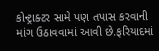કોન્ટ્રાક્ટર સામે પણ તપાસ કરવાની માંગ ઉઠાવવામાં આવી છે.ફરિયાદમાં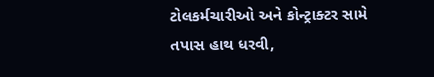ટોલકર્મચારીઓ અને કોન્ટ્રાક્ટર સામે તપાસ હાથ ધરવી,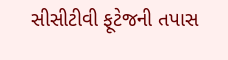સીસીટીવી ફૂટેજની તપાસ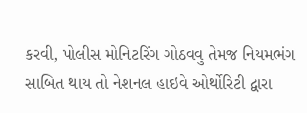કરવી, પોલીસ મોનિટરિંગ ગોઠવવુ તેમજ નિયમભંગ સાબિત થાય તો નેશનલ હાઇવે ઓર્થોરિટી દ્વારા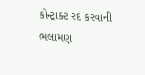કોન્ટ્રાક્ટ રદ કરવાની ભલામણ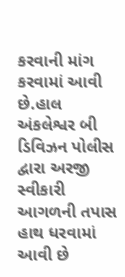કરવાની માંગ કરવામાં આવી છે.હાલ અંકલેશ્વર બી ડિવિઝન પોલીસ દ્વારા અરજી સ્વીકારી આગળની તપાસ હાથ ધરવામાં આવી છે